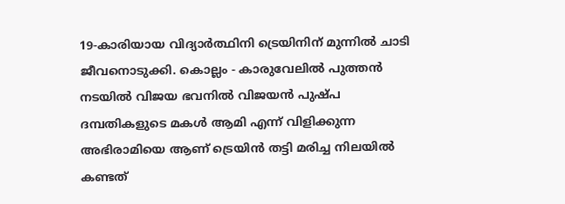19-കാരിയായ വിദ്യാർത്ഥിനി ട്രെയിനിന് മുന്നിൽ ചാടി ജീവനൊടുക്കി. കൊല്ലം - കാരുവേലിൽ പുത്തൻ നടയിൽ വിജയ ഭവനിൽ വിജയൻ പുഷ്പ ദമ്പതികളുടെ മകൾ ആമി എന്ന് വിളിക്കുന്ന അഭിരാമിയെ ആണ് ട്രെയിൻ തട്ടി മരിച്ച നിലയിൽ കണ്ടത്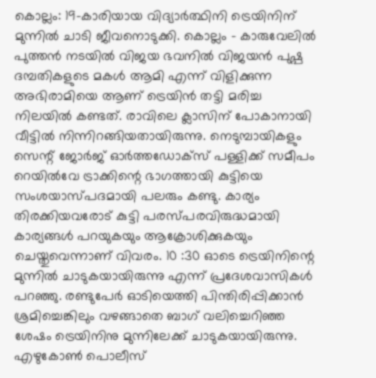കൊല്ലം: 19-കാരിയായ വിദ്യാർത്ഥിനി ട്രെയിനിന് മുന്നിൽ ചാടി ജീവനൊടുക്കി. കൊല്ലം - കാരുവേലിൽ പുത്തൻ നടയിൽ വിജയ ഭവനിൽ വിജയൻ പുഷ്പ ദമ്പതികളുടെ മകൾ ആമി എന്ന് വിളിക്കുന്ന അഭിരാമിയെ ആണ് ട്രെയിൻ തട്ടി മരിച്ച നിലയിൽ കണ്ടത്. രാവിലെ ക്ലാസിന് പോകാനായി വീട്ടിൽ നിന്നിറങ്ങിയതായിരുന്നു. നെടുമ്പായികളും സെന്റ് ജോർജ് ഓർത്തഡോക്സ് പള്ളിക്ക് സമീപം റെയിൽവേ ട്രാക്കിന്റെ ഭാഗത്തായി കുട്ടിയെ സംശയാസ്പദമായി പലരും കണ്ടു. കാര്യം തിരക്കിയവരോട് കുട്ടി പരസ്പരവിരുദ്ധമായി കാര്യങ്ങൾ പറയുകയും ആക്രോശിക്കുകയും ചെയ്തുവെന്നാണ് വിവരം. 10 :30 ഓടെ ട്രെയിനിന്റെ മുന്നിൽ ചാടുകയായിരുന്നു എന്ന് പ്രദേശവാസികൾ പറഞ്ഞു. രണ്ടുപേർ ഓടിയെത്തി പിന്തിരിപ്പിക്കാൻ ശ്രമിച്ചെങ്കിലും വഴങ്ങാതെ ബാഗ് വലിച്ചെറിഞ്ഞ ശേഷം ട്രെയിനിനു മുന്നിലേക്ക് ചാടുകയായിരുന്നു. എഴുകോൺ പൊലീസ്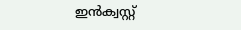ഇൻക്വസ്റ്റ്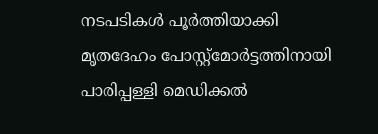നടപടികൾ പൂർത്തിയാക്കി മൃതദേഹം പോസ്റ്റ്മോർട്ടത്തിനായി പാരിപ്പള്ളി മെഡിക്കൽ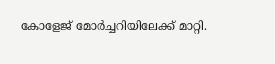കോളേജ് മോർച്ചറിയിലേക്ക് മാറ്റി.